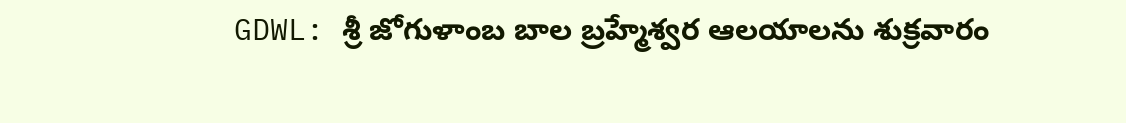GDWL: శ్రీ జోగుళాంబ బాల బ్రహ్మేశ్వర ఆలయాలను శుక్రవారం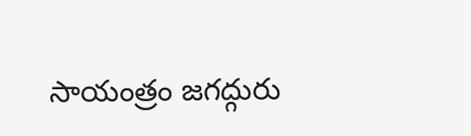సాయంత్రం జగద్గురు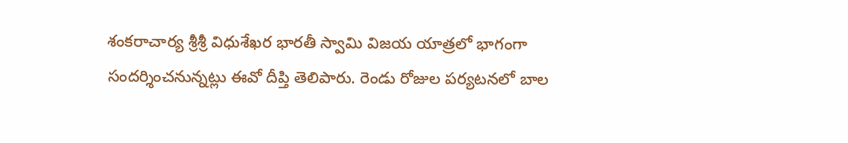శంకరాచార్య శ్రీశ్రీ విధుశేఖర భారతీ స్వామి విజయ యాత్రలో భాగంగా సందర్శించనున్నట్లు ఈవో దీప్తి తెలిపారు. రెండు రోజుల పర్యటనలో బాల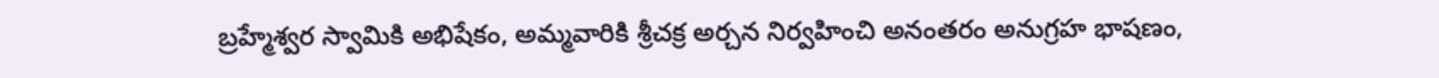బ్రహ్మేశ్వర స్వామికి అభిషేకం, అమ్మవారికి శ్రీచక్ర అర్చన నిర్వహించి అనంతరం అనుగ్రహ భాషణం,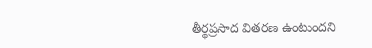తీర్థప్రసాద వితరణ ఉంటుందని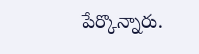పేర్కొన్నారు.